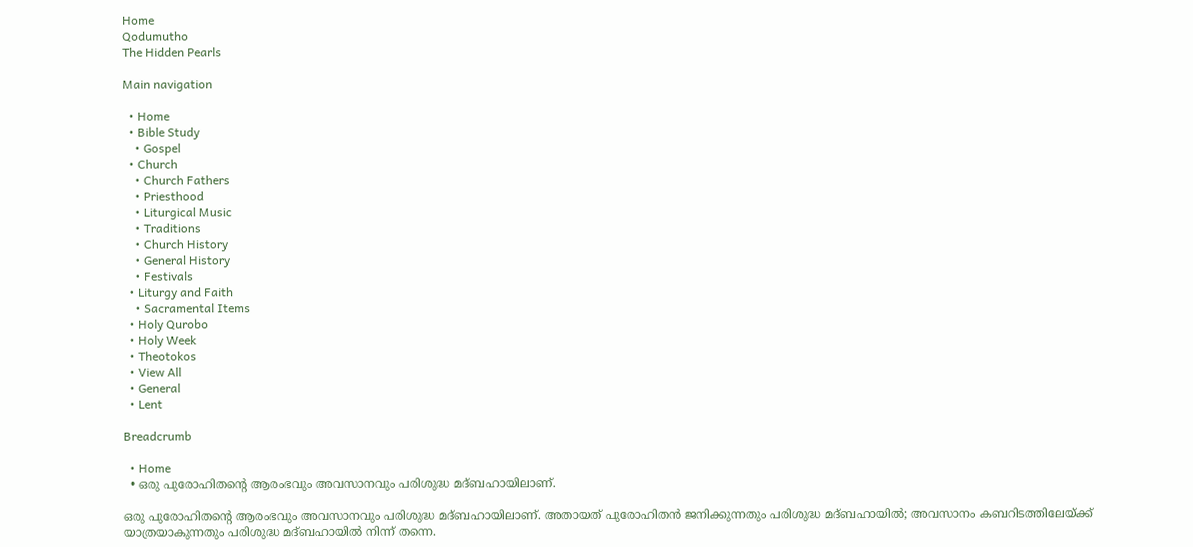Home
Qodumutho
The Hidden Pearls

Main navigation

  • Home
  • Bible Study
    • Gospel
  • Church
    • Church Fathers
    • Priesthood
    • Liturgical Music
    • Traditions
    • Church History
    • General History
    • Festivals
  • Liturgy and Faith
    • Sacramental Items
  • Holy Qurobo
  • Holy Week
  • Theotokos
  • View All
  • General
  • Lent

Breadcrumb

  • Home
  • ഒരു പുരോഹിതന്‍റെ ആരംഭവും അവസാനവും പരിശുദ്ധ മദ്ബഹായിലാണ്.

ഒരു പുരോഹിതന്‍റെ ആരംഭവും അവസാനവും പരിശുദ്ധ മദ്ബഹായിലാണ്. അതായത്‌ പുരോഹിതന്‍ ജനിക്കുന്നതും പരിശുദ്ധ മദ്ബഹായില്‍; അവസാനം കബറിടത്തിലേയ്ക്ക്‌ യാത്രയാകുന്നതും പരിശുദ്ധ മദ്ബഹായില്‍ നിന്ന്‌ തന്നെ.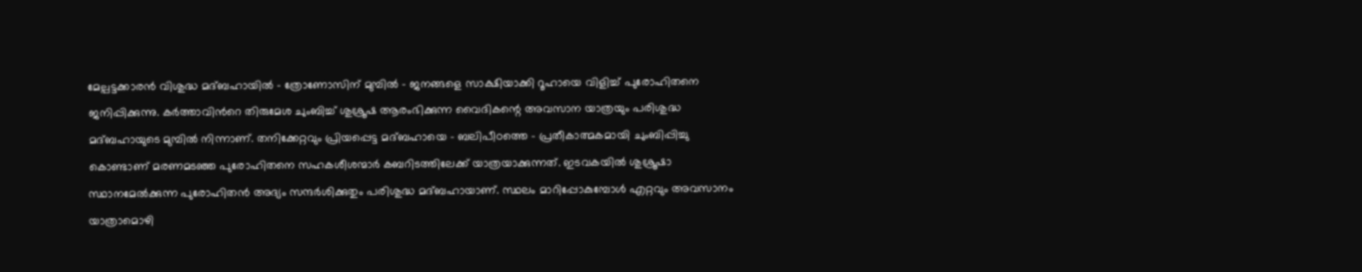മേല്പട്ടക്കാരന്‍ വിശുദ്ധ മദ്ബഹായില്‍ - ത്രോണോസിന് മുമ്പില്‍ - ജനങ്ങളെ സാക്ഷിയാക്കി റൂഹായെ വിളിച്ച്‌ പുരോഹിതനെ ജനിപ്പിക്കുന്നു. കര്‍ത്താവിന്‍റെ തിരുമേശ ചുംബിച്ച്‌ ശുശ്രൂഷ ആരംഭിക്കുന്ന വൈദികന്റെ‍ അവസാന യാത്രയും പരിശുദ്ധ മദ്ബഹായുടെ മുമ്പില്‍ നിന്നാണ്‌. തനിക്കേറ്റവും പ്രിയപ്പെട്ട മദ്ബഹായെ - ബലിപീഠത്തെ - പ്രതീകാത്മകമായി ചുംബിപ്പിച്ചു കൊണ്ടാണ്‌ മരണമടഞ്ഞ പുരോഹിതനെ സഹകശീശന്മാര്‍ കബറിടത്തിലേക്ക്‌ യാത്രയാക്കുന്നത്‌. ഇടവകയില്‍ ശുശ്രൂഷാ സ്ഥാനമേല്‍ക്കുന്ന പുരോഹിതന്‍ അദ്യം സന്ദര്‍ശിക്കുതും പരിശുദ്ധ മദ്ബഹായാണ്‌. സ്ഥലം മാറിപ്പോകുമ്പോള്‍ എറ്റവും അവസാനം യാത്രാമൊഴി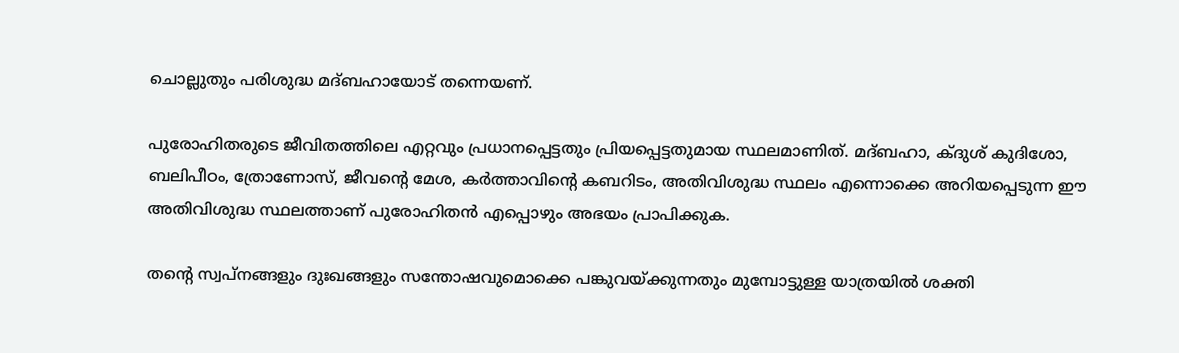ചൊല്ലുതും പരിശുദ്ധ മദ്ബഹായോട്‌ തന്നെയണ്‌.

പുരോഹിതരുടെ ജീവിതത്തിലെ എറ്റവും പ്രധാനപ്പെട്ടതും പ്രിയപ്പെട്ടതുമായ സ്ഥലമാണിത്‌. മദ്ബഹാ, ക്ദുശ് കുദിശോ, ബലിപീഠം, ത്രോണോസ്‌, ജീവന്‍റെ മേശ, കര്‍ത്താവിന്‍റെ കബറിടം, അതിവിശുദ്ധ സ്ഥലം എന്നൊക്കെ അറിയപ്പെടുന്ന ഈ അതിവിശുദ്ധ സ്ഥലത്താണ്‌ പുരോഹിതന്‍ എപ്പൊഴും അഭയം പ്രാപിക്കുക.

തന്‍റെ സ്വപ്നങ്ങളും ദുഃഖങ്ങളും സന്തോഷവുമൊക്കെ പങ്കുവയ്ക്കുന്നതും മുമ്പോട്ടുള്ള യാത്രയില്‍ ശക്തി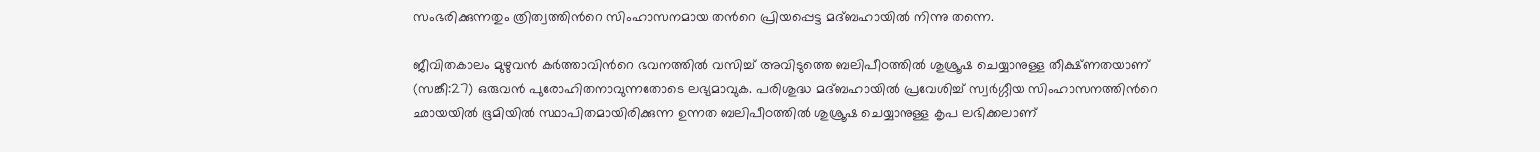സംഭരിക്കുന്നതും ത്രിത്വത്തിന്‍റെ സിംഹാസനമായ തന്‍റെ പ്രിയപ്പെട്ട മദ്ബഹായില്‍ നിന്നു തന്നെ.

ജീവിതകാലം മുഴുവന്‍ കര്‍ത്താവിന്‍റെ ഭവനത്തില്‍ വസിച്ച്‌ അവിടുത്തെ ബലിപീഠത്തില്‍ ശുശ്രൂഷ ചെയ്യാനുള്ള തീക്ഷ്ണതയാണ്‌ (സങ്കീ:27) ഒരുവന്‍ പുരോഹിതനാവുന്നതോടെ ലഭ്യമാവുക. പരിശുദ്ധ മദ്ബഹായില്‍ പ്രവേശിച്ച്‌ സ്വര്‍ഗ്ഗീയ സിംഹാസനത്തിന്‍റെ ഛായയില്‍ ഭൂമിയില്‍ സ്ഥാപിതമായിരിക്കുന്ന ഉന്നത ബലിപീഠത്തില്‍ ശുശ്രൂഷ ചെയ്യാനുള്ള കൃപ ലഭിക്കലാണ്‌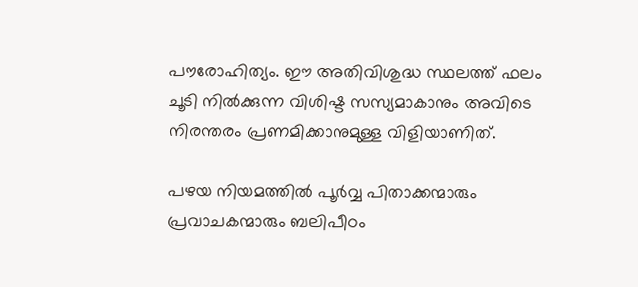പൗരോഹിത്യം. ഈ അതിവിശുദ്ധ സ്ഥലത്ത്‌ ഫലം ചൂടി നില്‍ക്കുന്ന വിശിഷ്ട സസ്യമാകാനും അവിടെ നിരന്തരം പ്രണമിക്കാനുമുള്ള വിളിയാണിത്‌.

പഴയ നിയമത്തില്‍ പൂര്‍വ്വ പിതാക്കന്മാരും പ്രവാചകന്മാരും ബലിപീഠം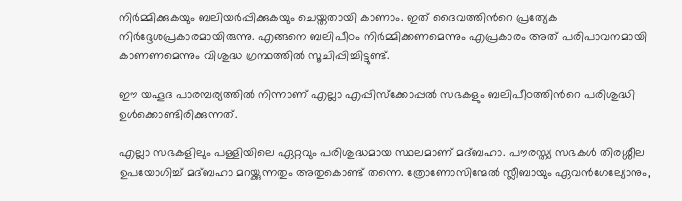നിര്‍മ്മിക്കുകയും ബലിയര്‍പ്പിക്കുകയും ചെയ്തതായി കാണാം. ഇത്‌ ദൈവത്തിന്‍റെ പ്രത്യേക നിര്‍ദ്ദേശപ്രകാരമായിരുന്നു. എങ്ങനെ ബലിപീഠം നിര്‍മ്മിക്കണമെന്നും എപ്രകാരം അത്‌ പരിപാവനമായി കാണണമെന്നും വിശുദ്ധ ഗ്രന്ഥത്തില്‍ സൂചിപ്പിച്ചിട്ടുണ്ട്‌.

ഈ യഹൂദ പാരമ്പര്യത്തില്‍ നിന്നാണ്‌ എല്ലാ എപ്പിസ്ക്കോപ്പല്‍ സഭകളും ബലിപീഠത്തിന്‍റെ പരിശുദ്ധി ഉള്‍ക്കൊണ്ടിരിക്കുന്നത്.

എല്ലാ സഭകളിലും പള്ളിയിലെ ഏറ്റവും പരിശുദ്ധമായ സ്ഥലമാണ്‌ മദ്ബഹാ. പൗരസ്ത്യ സഭകള്‍ തിരശ്ശീല ഉപയോഗിച്ച്‌ മദ്ബഹാ മറയ്ക്കുന്നതും അതുകൊണ്ട്‌ തന്നെ. ത്രോണോസിന്മേല്‍ സ്ലീബായും ഏവന്‍ഗേല്യോനും,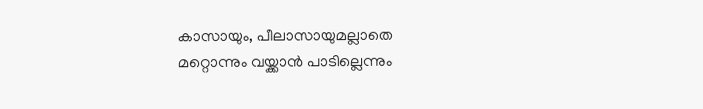കാസായും, പീലാസായുമല്ലാതെ മറ്റൊന്നും വയ്ക്കാന്‍ പാടില്ലെന്നും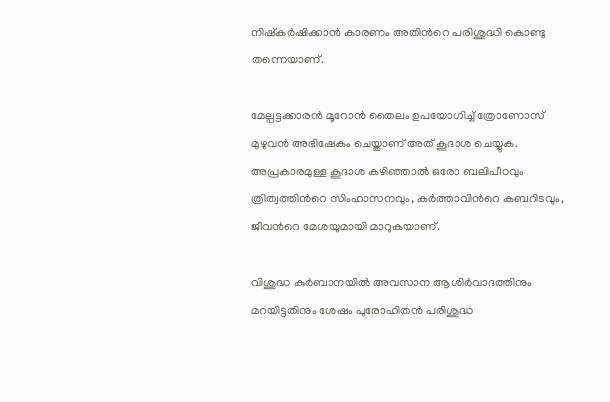നിഷ്കര്‍ഷിക്കാന്‍ കാരണം അതിന്‍റെ പരിശുദ്ധി കൊണ്ടു തന്നെയാണ്‌.

മേല്പട്ടക്കാരന്‍ മൂറോന്‍ തൈലം ഉപയോഗിച്ച്‌ ത്രോണോസ് മുഴുവന്‍ അഭിഷേകം ചെയ്താണ്‌ അത്‌ കൂദാശ ചെയ്യുക. അപ്രകാരമുള്ള കൂദാശ കഴിഞ്ഞാല്‍ ഒരോ ബലിപീഠവും ത്രിത്വത്തിന്‍റെ സിംഹാസനവും, കര്‍ത്താവിന്‍റെ കബറിടവും, ജീവന്‍റെ മേശയുമായി മാറുകയാണ്‌.

വിശുദ്ധ കുർബാനയിൽ അവസാന ആശിർവാദത്തിനും മറയിട്ടതിനും ശേഷം പുരോഹിതന്‍ പരിശുദ്ധ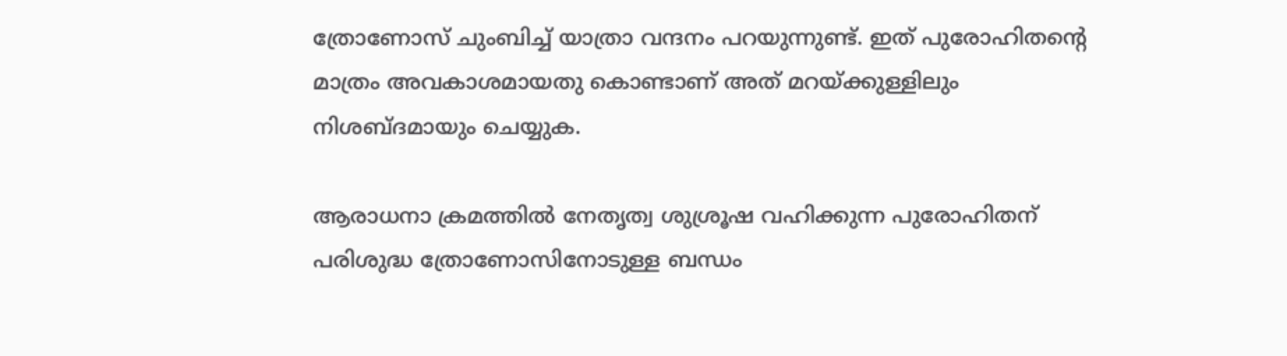ത്രോണോസ് ചുംബിച്ച്‌ യാത്രാ വന്ദനം പറയുന്നുണ്ട്‌. ഇത്‌ പുരോഹിതന്‍റെ മാത്രം അവകാശമായതു കൊണ്ടാണ്‌ അത്‌ മറയ്ക്കുള്ളിലും നിശബ്ദമായും ചെയ്യുക.

ആരാധനാ ക്രമത്തില്‍ നേതൃത്വ ശുശ്രൂഷ വഹിക്കുന്ന പുരോഹിതന്‌ പരിശുദ്ധ ത്രോണോസിനോടുള്ള ബന്ധം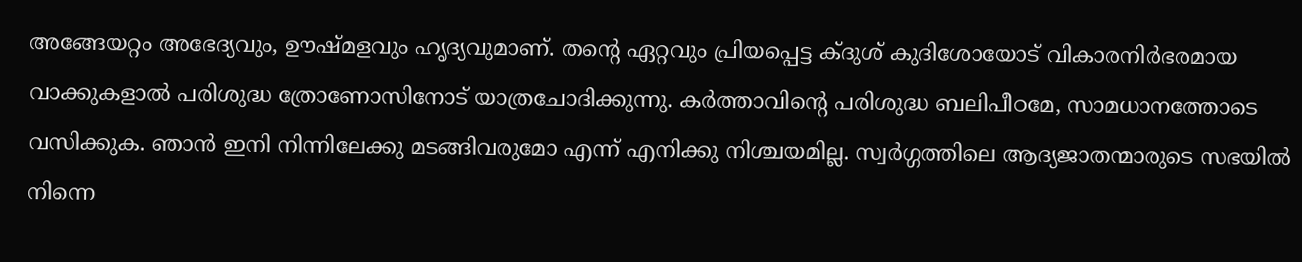അങ്ങേയറ്റം അഭേദ്യവും, ഊഷ്മളവും ഹൃദ്യവുമാണ്‌. തന്‍റെ ഏറ്റവും പ്രിയപ്പെട്ട ക്ദുശ് കുദിശോയോട് വികാരനിർഭരമായ വാക്കുകളാൽ പരിശുദ്ധ ത്രോണോസിനോട് യാത്രചോദിക്കുന്നു. കർത്താവിന്റെ പരിശുദ്ധ ബലിപീഠമേ, സാമധാനത്തോടെ വസിക്കുക. ഞാൻ ഇനി നിന്നിലേക്കു മടങ്ങിവരുമോ എന്ന് എനിക്കു നിശ്ചയമില്ല. സ്വർഗ്ഗത്തിലെ ആദ്യജാതന്മാരുടെ സഭയിൽ നിന്നെ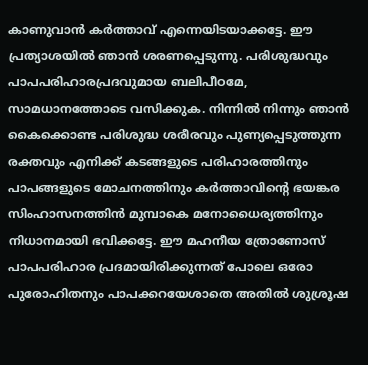കാണുവാൻ കർത്താവ് എന്നെയിടയാക്കട്ടേ. ഈ പ്രത്യാശയിൽ ഞാൻ ശരണപ്പെടുന്നു. പരിശുദ്ധവും പാപപരിഹാരപ്രദവുമായ ബലിപീഠമേ, സാമധാനത്തോടെ വസിക്കുക. നിന്നിൽ നിന്നും ഞാൻ കൈക്കൊണ്ട പരിശുദ്ധ ശരീരവും പുണ്യപ്പെടുത്തുന്ന രക്തവും എനിക്ക് കടങ്ങളുടെ പരിഹാരത്തിനും പാപങ്ങളുടെ മോചനത്തിനും കർത്താവിന്റെ ഭയങ്കര സിംഹാസനത്തിൻ മുമ്പാകെ മനോധൈര്യത്തിനും നിധാനമായി ഭവിക്കട്ടേ. ഈ മഹനീയ ത്രോണോസ്‌ പാപപരിഹാര പ്രദമായിരിക്കുന്നത്‌ പോലെ ഒരോ പുരോഹിതനും പാപക്കറയേശാതെ അതില്‍ ശുശ്രൂഷ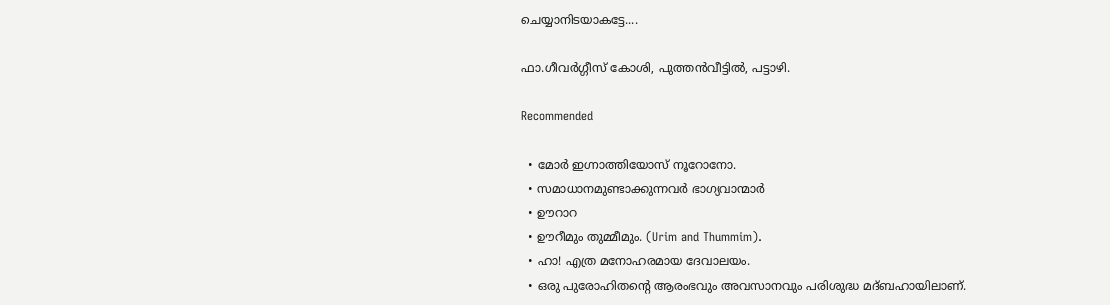ചെയ്യാനിടയാകട്ടേ....

ഫാ.ഗീവർഗ്ഗീസ് കോശി, പുത്തൻവീട്ടിൽ, പട്ടാഴി.

Recommended

  • മോർ ഇഗ്നാത്തിയോസ് നൂറോനോ.
  • സമാധാനമുണ്ടാക്കുന്നവർ ഭാഗ്യവാന്മാർ
  • ഊറാറ
  • ഊറീമും തുമ്മീമും. (Urim and Thummim).
  • ഹാ! എത്ര മനോഹരമായ ദേവാലയം.
  • ഒരു പുരോഹിതന്‍റെ ആരംഭവും അവസാനവും പരിശുദ്ധ മദ്ബഹായിലാണ്.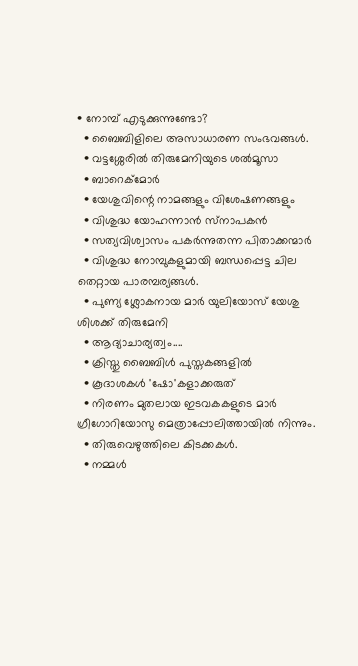• നോമ്പ് എടുക്കുന്നുണ്ടോ?
  • ബൈബിളിലെ അസാധാരണ സംഭവങ്ങൾ.
  • വട്ടശ്ശേരിൽ തിരുമേനിയുടെ ശൽമൂസാ
  • ബാറെക്മോര്‍
  • യേശുവിന്റെ നാമങ്ങളും വിശേഷണങ്ങളും
  • വിശുദ്ധ യോഹന്നാൻ സ്‌നാപകൻ
  • സത്യവിശ്വാസം പകർന്നുതന്ന പിതാക്കന്മാർ
  • വിശുദ്ധ നോമ്പുകളുമായി ബന്ധപ്പെട്ട ചില തെറ്റായ പാരമ്പര്യങ്ങൾ.
  • പുണ്യ ശ്ലോകനായ മാർ യുലിയോസ് യേശു ശിശക്ക് തിരുമേനി
  • ആദ്യാചാര്യത്വം....
  • ക്രിസ്തു ബൈബിൾ പുസ്തകങ്ങളിൽ
  • കൂദാശകൾ 'ഷോ'കളാക്കരുത്
  • നിരണം മുതലായ ഇടവകകളുടെ മാർ ഗ്രീഗോറിയോസു മെത്രാപ്പോലിത്തായിൽ നിന്നും.
  • തിരുവെഴുത്തിലെ കിടക്കകള്‍.
  • നമ്മൾ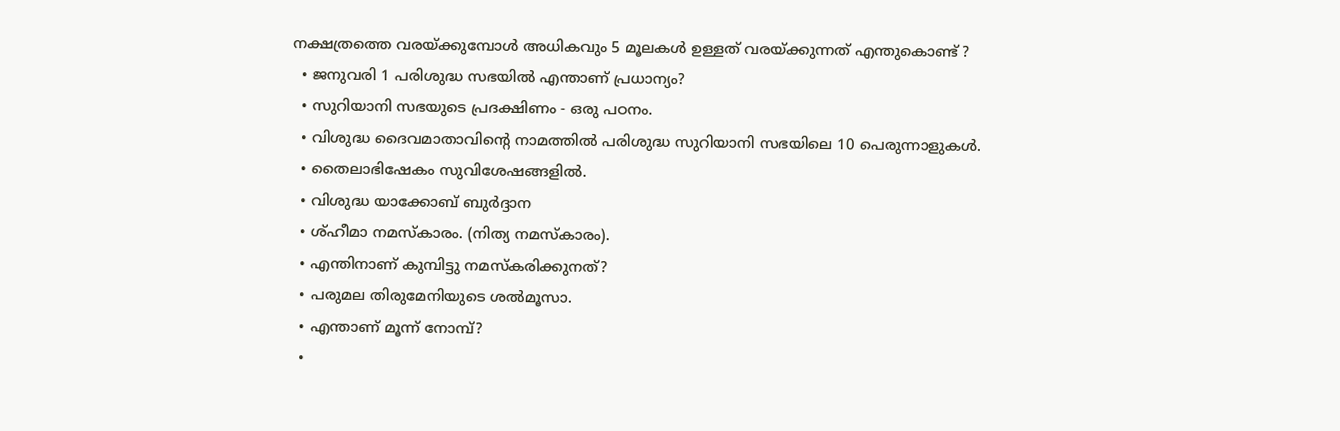നക്ഷത്രത്തെ വരയ്ക്കുമ്പോൾ അധികവും 5 മൂലകൾ ഉള്ളത് വരയ്ക്കുന്നത് എന്തുകൊണ്ട് ?
  • ജനുവരി 1 പരിശുദ്ധ സഭയിൽ എന്താണ് പ്രധാന്യം?
  • സുറിയാനി സഭയുടെ പ്രദക്ഷിണം - ഒരു പഠനം.
  • വിശുദ്ധ ദൈവമാതാവിൻ്റെ നാമത്തിൽ പരിശുദ്ധ സുറിയാനി സഭയിലെ 10 പെരുന്നാളുകൾ.
  • തൈലാഭിഷേകം സുവിശേഷങ്ങളിൽ.
  • വിശുദ്ധ യാക്കോബ് ബുർദ്ദാന
  • ശ്ഹീമാ നമസ്കാരം. (നിത്യ നമസ്കാരം).
  • എന്തിനാണ് കുമ്പിട്ടു നമസ്കരിക്കുനത്?
  • പരുമല തിരുമേനിയുടെ ശൽമൂസാ.
  • എന്താണ് മൂന്ന് നോമ്പ്?
  •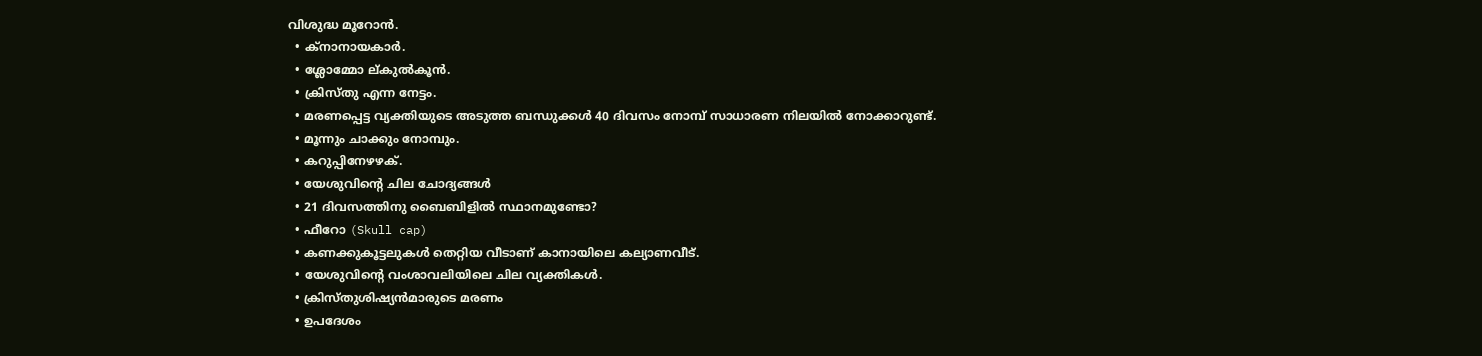വിശുദ്ധ മൂറോന്‍.
  • ക്നാനായകാർ.
  • ശ്ലോമ്മോ ല്കുൽകൂൻ.
  • ക്രിസ്തു എന്ന നേട്ടം.
  • മരണപ്പെട്ട വ്യക്തിയുടെ അടുത്ത ബന്ധുക്കള്‍ 40 ദിവസം നോമ്പ് സാധാരണ നിലയില്‍ നോക്കാറുണ്ട്.
  • മൂന്നും ചാക്കും നോമ്പും.
  • കറുപ്പിനേഴഴക്.
  • യേശുവിന്റെ ചില ചോദ്യങ്ങൾ
  • 21 ദിവസത്തിനു ബൈബിളിൽ സ്ഥാനമുണ്ടോ?
  • ഫീറോ (Skull cap)
  • കണക്കുകൂട്ടലുകൾ തെറ്റിയ വീടാണ് കാനായിലെ കല്യാണവീട്.
  • യേശുവിന്റെ വംശാവലിയിലെ ചില വ്യക്തികൾ.
  • ക്രിസ്തുശിഷ്യൻമാരുടെ മരണം
  • ഉപദേശം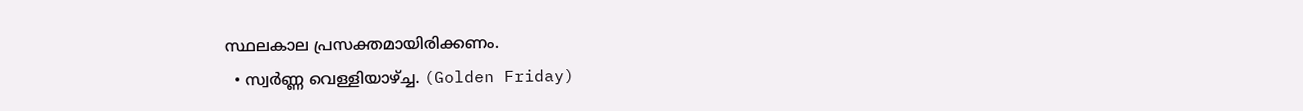സ്ഥലകാല പ്രസക്തമായിരിക്കണം.
  • സ്വർണ്ണ വെള്ളിയാഴ്ച്ച. (Golden Friday)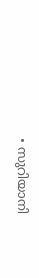• സുറിയാനി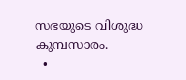സഭയുടെ വിശുദ്ധ കുമ്പസാരം.
  •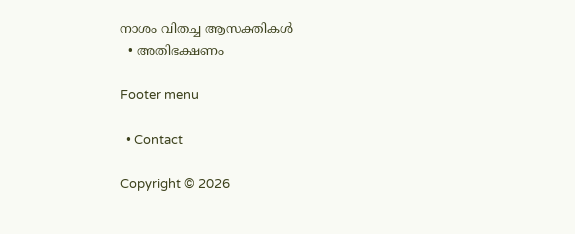നാശം വിതച്ച ആസക്തികൾ
  • അതിഭക്ഷണം

Footer menu

  • Contact

Copyright © 2026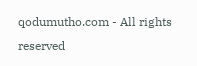qodumutho.com - All rights reserved